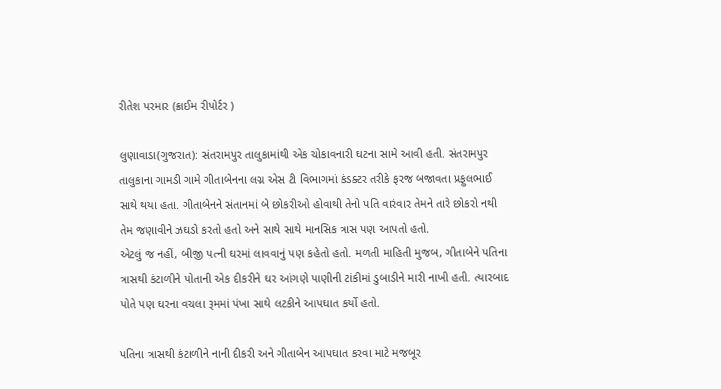રીતેશ પરમાર (ક્રાઈમ રીપોર્ટર )

લુણાવાડા(ગુજરાત): સંતરામપુર તાલુકામાંથી એક ચોકાવનારી ઘટના સામે આવી હતી. સંતરામપુર તાલુકાના ગામડી ગામે ગીતાબેનના લગ્ન એસ ટી વિભાગમાં કંડક્ટર તરીકે ફરજ બજાવતા પ્રફુલભાઈ સાથે થયા હતા. ગીતાબેનને સંતાનમાં બે છોકરીઓ હોવાથી તેનો પતિ વારંવાર તેમને તારે છોકરો નથી તેમ જણાવીને ઝઘડો કરતો હતો અને સાથે સાથે માનસિક ત્રાસ પણ આપતો હતો.
એટલું જ નહીં, બીજી પત્ની ઘરમાં લાવવાનું પણ કહેતો હતો. મળતી માહિતી મુજબ, ગીતાબેને પતિના ત્રાસથી કંટાળીને પોતાની એક દીકરીને ઘર આંગણે પાણીની ટાંકીમાં ડુબાડીને મારી નાખી હતી. ત્યારબાદ પોતે પણ ઘરના વચલા રૂમમાં પંખા સાથે લટકીને આપઘાત કર્યો હતો.

પતિના ત્રાસથી કંટાળીને નાની દીકરી અને ગીતાબેન આપઘાત કરવા માટે મજબૂર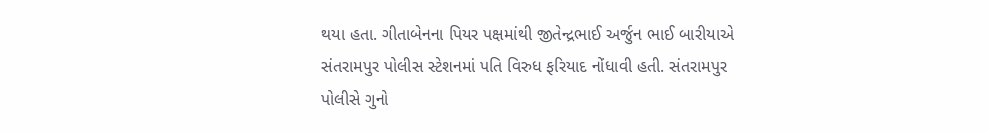થયા હતા. ગીતાબેનના પિયર પક્ષમાંથી જીતેન્દ્રભાઈ અર્જુન ભાઈ બારીયાએ સંતરામપુર પોલીસ સ્ટેશનમાં પતિ વિરુધ ફરિયાદ નોંધાવી હતી. સંતરામપુર પોલીસે ગુનો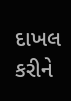દાખલ કરીને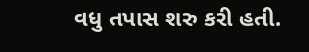વધુ તપાસ શરુ કરી હતી.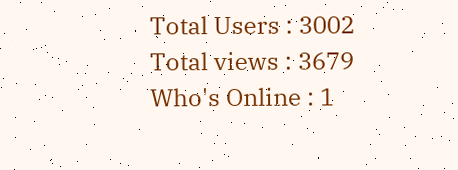Total Users : 3002
Total views : 3679
Who's Online : 1